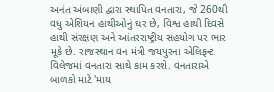અનંત અંબાણી દ્વારા સ્થાપિત વનતારા, જે 260થી વધુ એશિયન હાથીઓનું ઘર છે, વિશ્વ હાથી દિવસે હાથી સંરક્ષણ અને આંતરરાષ્ટ્રીય સહયોગ પર ભાર મૂકે છે. રાજસ્થાન વન મંત્રી જયપુરના એલિફન્ટ વિલેજમાં વનતારા સાથે કામ કરશે. વનતારાએ બાળકો માટે 'માય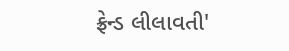ફ્રેન્ડ લીલાવતી'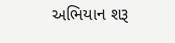અભિયાન શરૂ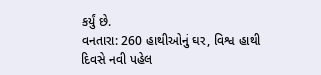કર્યું છે.
વનતારા: 260 હાથીઓનું ઘર, વિશ્વ હાથી દિવસે નવી પહેલ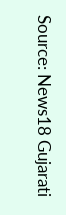Source: News18 Gujarati